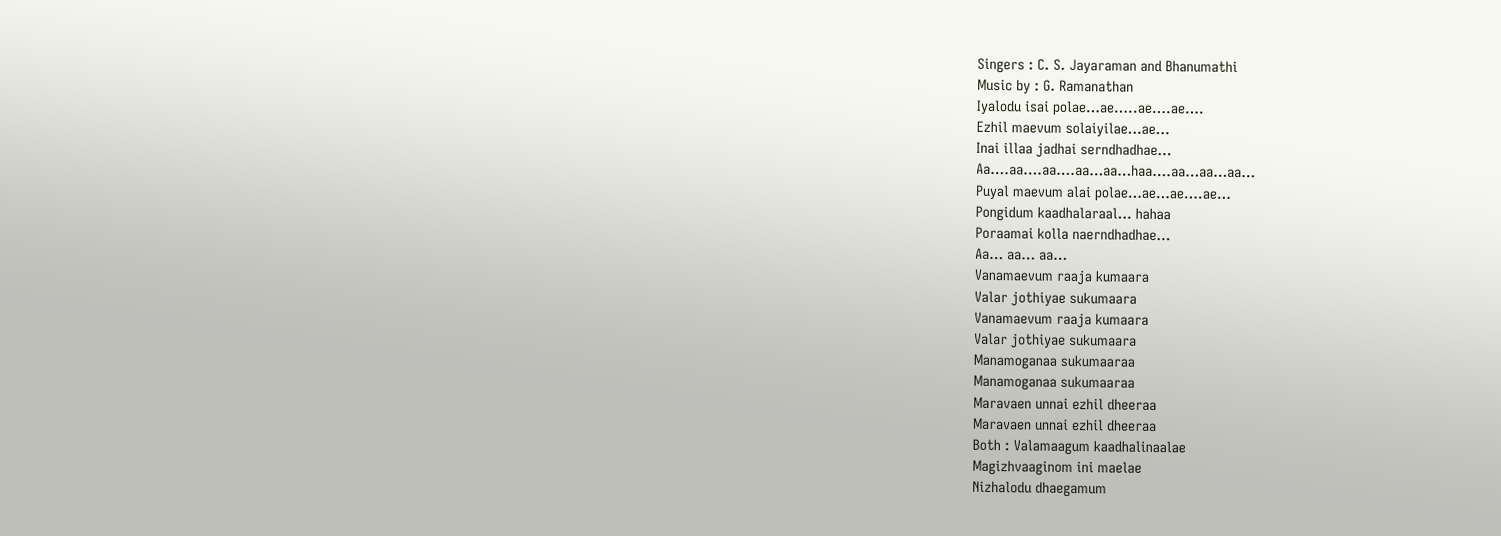Singers : C. S. Jayaraman and Bhanumathi
Music by : G. Ramanathan
Iyalodu isai polae…ae…..ae….ae….
Ezhil maevum solaiyilae…ae…
Inai illaa jadhai serndhadhae…
Aa….aa….aa….aa…aa…haa….aa…aa…aa…
Puyal maevum alai polae…ae…ae….ae…
Pongidum kaadhalaraal… hahaa
Poraamai kolla naerndhadhae…
Aa… aa… aa…
Vanamaevum raaja kumaara
Valar jothiyae sukumaara
Vanamaevum raaja kumaara
Valar jothiyae sukumaara
Manamoganaa sukumaaraa
Manamoganaa sukumaaraa
Maravaen unnai ezhil dheeraa
Maravaen unnai ezhil dheeraa
Both : Valamaagum kaadhalinaalae
Magizhvaaginom ini maelae
Nizhalodu dhaegamum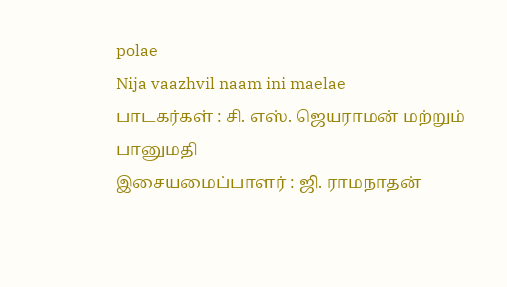polae
Nija vaazhvil naam ini maelae
பாடகர்கள் : சி. எஸ். ஜெயராமன் மற்றும் பானுமதி
இசையமைப்பாளர் : ஜி. ராமநாதன்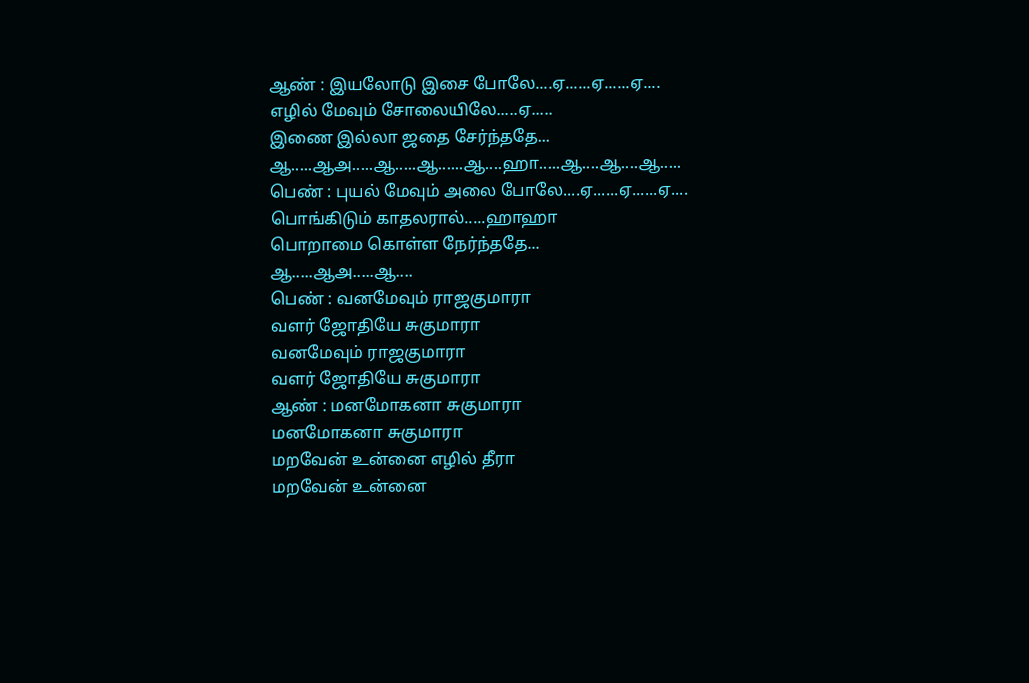ஆண் : இயலோடு இசை போலே....ஏ......ஏ......ஏ....
எழில் மேவும் சோலையிலே.....ஏ.....
இணை இல்லா ஜதை சேர்ந்ததே...
ஆ.....ஆஅ.....ஆ.....ஆ......ஆ....ஹா.....ஆ....ஆ....ஆ.....
பெண் : புயல் மேவும் அலை போலே....ஏ......ஏ......ஏ....
பொங்கிடும் காதலரால்.....ஹாஹா
பொறாமை கொள்ள நேர்ந்ததே...
ஆ.....ஆஅ.....ஆ....
பெண் : வனமேவும் ராஜகுமாரா
வளர் ஜோதியே சுகுமாரா
வனமேவும் ராஜகுமாரா
வளர் ஜோதியே சுகுமாரா
ஆண் : மனமோகனா சுகுமாரா
மனமோகனா சுகுமாரா
மறவேன் உன்னை எழில் தீரா
மறவேன் உன்னை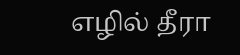எழில் தீரா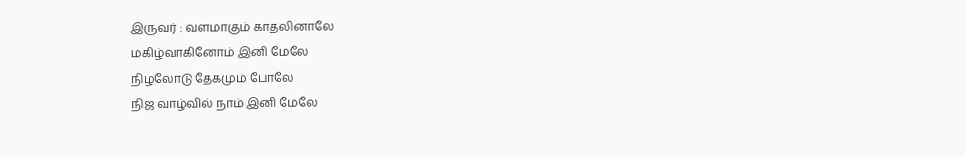இருவர் : வளமாகும் காதலினாலே
மகிழ்வாகினோம் இனி மேலே
நிழலோடு தேகமும் போலே
நிஜ வாழ்வில் நாம் இனி மேலே